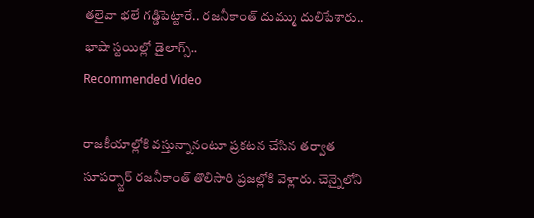తలైవా భలే గడ్డిపెట్టారే.. రజనీకాంత్ దుమ్ము దులిపేశారు.. భాషా స్టయిల్లో డైలాగ్స్..
Recommended Video

రాజకీయాల్లోకి వస్తున్నానంటూ ప్రకటన చేసిన తర్వాత సూపర్స్టార్ రజనీకాంత్ తొలిసారి ప్రజల్లోకి వెళ్లారు. చెన్నైలోని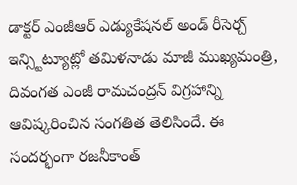డాక్టర్ ఎంజీఆర్ ఎడ్యుకేషనల్ అండ్ రీసెర్చ్ ఇన్స్టిట్యూట్లో తమిళనాడు మాజీ ముఖ్యమంత్రి, దివంగత ఎంజీ రామచంద్రన్ విగ్రహాన్ని ఆవిష్కరించిన సంగతిత తెలిసిందే. ఈ సందర్భంగా రజనీకాంత్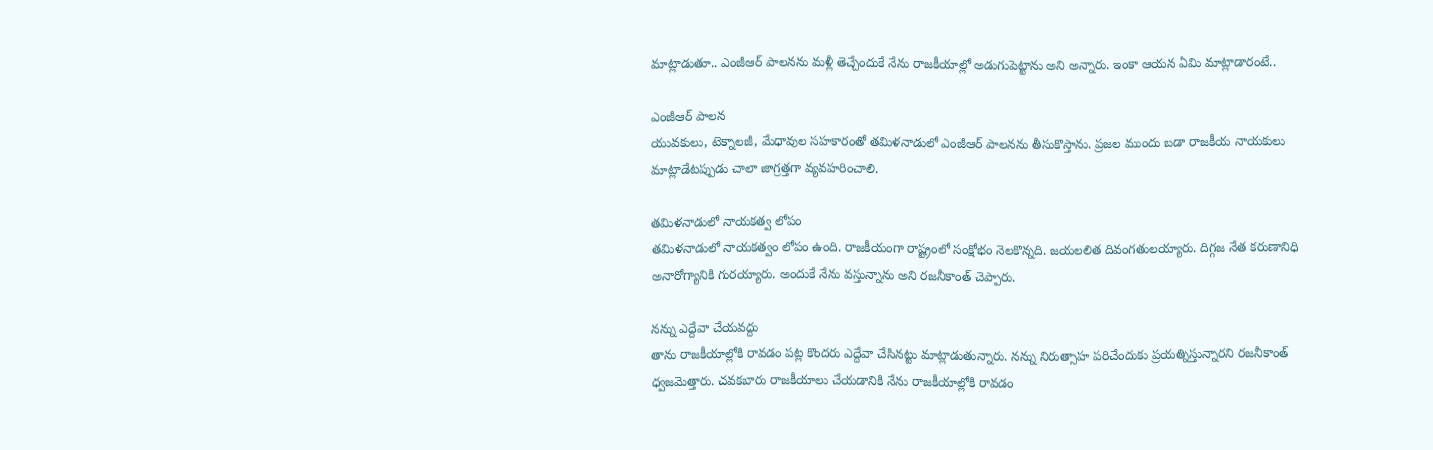మాట్లాడుతూ.. ఎంజీఆర్ పాలనను మళ్లీ తెచ్చేందుకే నేను రాజకీయాల్లో అడుగుపెట్టాను అని అన్నారు. ఇంకా ఆయన ఏమి మాట్లాడారంటే..

ఎంజీఆర్ పాలన
యువకులు, టెక్నాలజీ, మేధావుల సహకారంతో తమిళనాడులో ఎంజీఆర్ పాలనను తీసుకొస్తాను. ప్రజల ముందు బడా రాజకీయ నాయకులు మాట్లాడేటప్పుడు చాలా జాగ్రత్తగా వ్యవహరించాలి.

తమిళనాడులో నాయకత్వ లోపం
తమిళనాడులో నాయకత్వం లోపం ఉంది. రాజకీయంగా రాష్ట్రంలో సంక్షోభం నెలకొన్నది. జయలలిత దివంగతులయ్యారు. దిగ్గజ నేత కరుణానిధి అనారోగ్యానికి గురయ్యారు. అందుకే నేను వస్తున్నాను అని రజనీకాంత్ చెప్పారు.

నన్ను ఎద్దేవా చేయవద్దు
తాను రాజకీయాల్లోకి రావడం పట్ల కొందరు ఎద్దేవా చేసినట్టు మాట్లాడుతున్నారు. నన్ను నిరుత్సాహ పరిచేందుకు ప్రయత్నిస్తున్నారని రజనీకాంత్ ధ్వజమెత్తారు. చవకబారు రాజకీయాలు చేయడానికి నేను రాజకీయాల్లోకి రావడం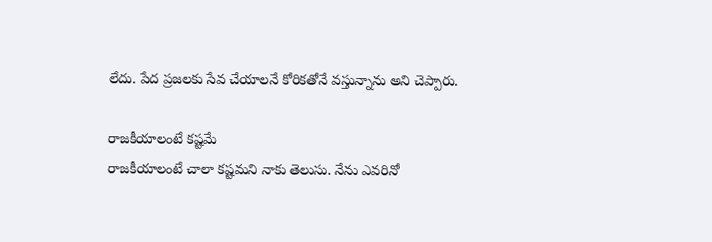లేదు. పేద ప్రజలకు సేవ చేయాలనే కోరికతోనే వస్తున్నాను అని చెప్పారు.

రాజకీయాలంటే కష్టమే
రాజకీయాలంటే చాలా కష్టమని నాకు తెలుసు. నేను ఎవరినో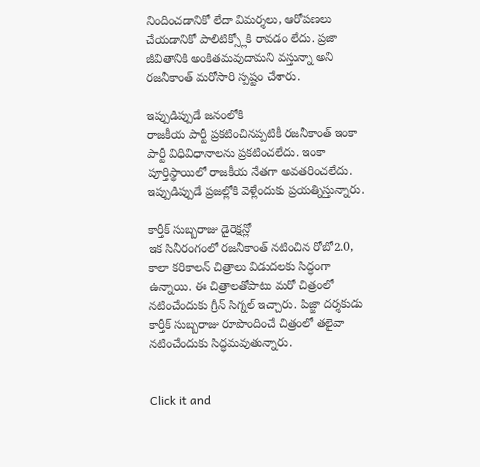నిందించడానికో లేదా విమర్శలు, ఆరోపణలు చేయడానికో పాలిటిక్స్లోకి రావడం లేదు. ప్రజా జీవితానికి అంకితమవుదామని వస్తున్నా అని రజనీకాంత్ మరోసారి స్పష్టం చేశారు.

ఇప్పుడిప్పుడే జనంలోకి
రాజకీయ పార్టీ ప్రకటించినప్పటికీ రజనీకాంత్ ఇంకా పార్టీ విధివిధానాలను ప్రకటించలేదు. ఇంకా పూర్తిస్థాయిలో రాజకీయ నేతగా అవతరించలేదు. ఇప్పుడిప్పుడే ప్రజల్లోకి వెళ్లేందుకు ప్రయత్నిస్తున్నారు.

కార్తీక్ సుబ్బరాజు డైరెక్షన్లో
ఇక సినీరంగంలో రజనీకాంత్ నటించిన రోబో2.0, కాలా కరికాలన్ చిత్రాలు విడుదలకు సిద్ధంగా ఉన్నాయి. ఈ చిత్రాలతోపాటు మరో చిత్రంలో నటించేందుకు గ్రీన్ సిగ్నల్ ఇచ్చారు. పిజ్జా దర్శకుడు కార్తీక్ సుబ్బరాజు రూపొందించే చిత్రంలో తలైవా నటించేందుకు సిద్ధమవుతున్నారు.


Click it and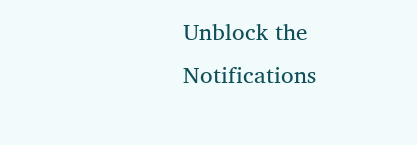Unblock the Notifications